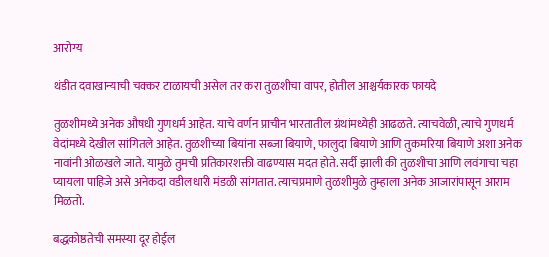आरोग्य

थंडीत दवाखान्याची चक्कर टाळायची असेल तर करा तुळशीचा वापर, होतील आश्चर्यकारक फायदे

तुळशीमध्ये अनेक औषधी गुणधर्म आहेत. याचे वर्णन प्राचीन भारतातील ग्रंथांमध्येही आढळते. त्याचवेळी, त्याचे गुणधर्म वेदांमध्ये देखील सांगितले आहेत. तुळशीच्या बियांना सब्जा बियाणे, फालुदा बियाणे आणि तुकमरिया बियाणे अशा अनेक नावांनी ओळखले जाते. यामुळे तुमची प्रतिकारशक्ती वाढण्यास मदत होते. सर्दी झाली की तुळशीचा आणि लवंगाचा चहा प्यायला पाहिजे असे अनेकदा वडीलधारी मंडळी सांगतात. त्याचप्रमाणे तुळशीमुळे तुम्हाला अनेक आजारांपासून आराम मिळतो.

बद्धकोष्ठतेची समस्या दूर होईल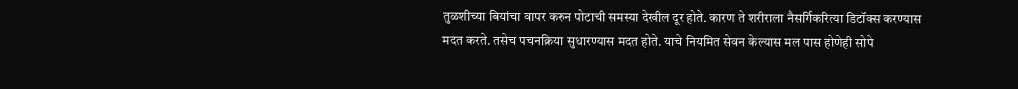तुळशीच्या बियांचा वापर करुन पोटाची समस्या देखील दूर होते. कारण ते शरीराला नैसर्गिकरित्या डिटॉक्स करण्यास मदत करते. तसेच पचनक्रिया सुधारण्यास मदत होते. याचे नियमित सेवन केल्यास मल पास होणेही सोपे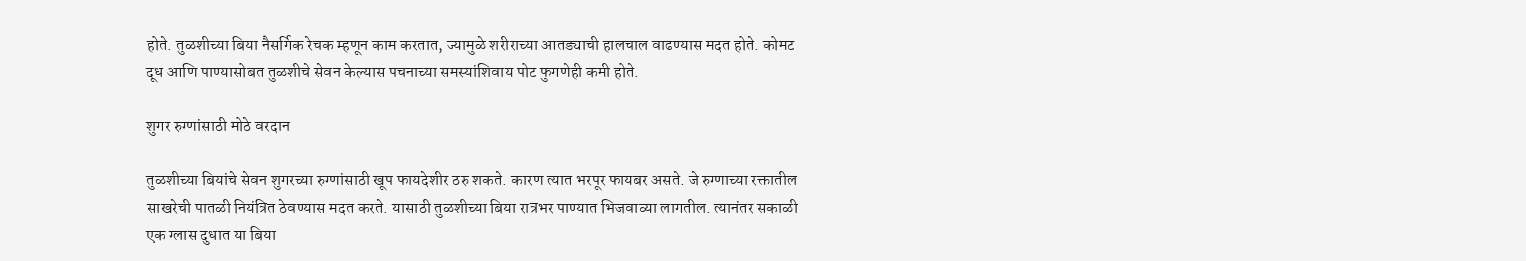होते. तुळशीच्या बिया नैसर्गिक रेचक म्हणून काम करतात, ज्यामुळे शरीराच्या आतड्याची हालचाल वाढण्यास मदत होते. कोमट दूध आणि पाण्यासोबत तुळशीचे सेवन केल्यास पचनाच्या समस्यांशिवाय पोट फुगणेही कमी होते.

शुगर रुग्णांसाठी मोठे वरदान

तुळशीच्या बियांचे सेवन शुगरच्या रुग्णांसाठी खूप फायदेशीर ठरु शकते. कारण त्यात भरपूर फायबर असते. जे रुग्णाच्या रक्तातील साखरेची पातळी नियंत्रित ठेवण्यास मदत करते. यासाठी तुळशीच्या बिया रात्रभर पाण्यात भिजवाव्या लागतील. त्यानंतर सकाळी एक ग्लास दुधात या बिया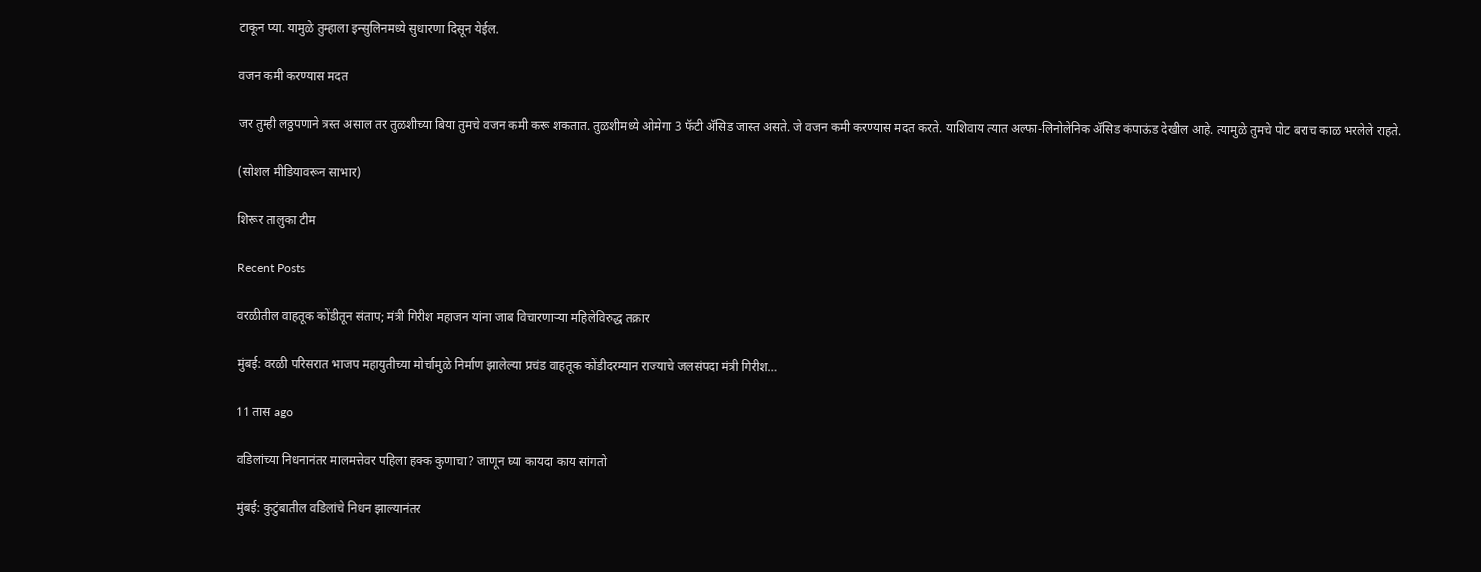टाकून प्या. यामुळे तुम्हाला इन्सुलिनमध्ये सुधारणा दिसून येईल.

वजन कमी करण्यास मदत

जर तुम्ही लठ्ठपणाने त्रस्त असाल तर तुळशीच्या बिया तुमचे वजन कमी करू शकतात. तुळशीमध्ये ओमेगा 3 फॅटी ॲसिड जास्त असते. जे वजन कमी करण्यास मदत करते. याशिवाय त्यात अल्फा-लिनोलेनिक अ‍ॅसिड कंपाऊंड देखील आहे. त्यामुळे तुमचे पोट बराच काळ भरलेले राहते.

(सोशल मीडियावरून साभार)

शिरूर तालुका टीम

Recent Posts

वरळीतील वाहतूक कोंडीतून संताप; मंत्री गिरीश महाजन यांना जाब विचारणाऱ्या महिलेविरुद्ध तक्रार

मुंबई: वरळी परिसरात भाजप महायुतीच्या मोर्चामुळे निर्माण झालेल्या प्रचंड वाहतूक कोंडीदरम्यान राज्याचे जलसंपदा मंत्री गिरीश…

11 तास ago

वडिलांच्या निधनानंतर मालमत्तेवर पहिला हक्क कुणाचा? जाणून घ्या कायदा काय सांगतो

मुंबई: कुटुंबातील वडिलांचे निधन झाल्यानंतर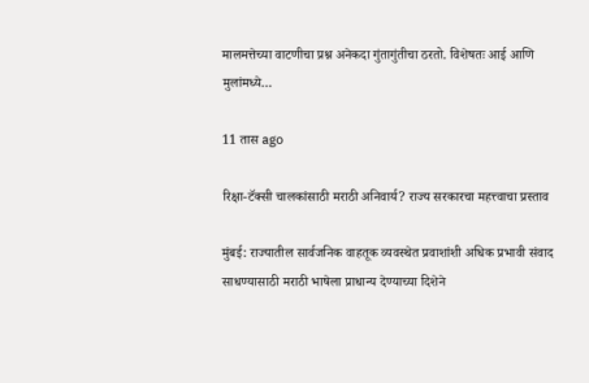मालमत्तेच्या वाटणीचा प्रश्न अनेकदा गुंतागुंतीचा ठरतो. विशेषतः आई आणि मुलांमध्ये…

11 तास ago

रिक्षा-टॅक्सी चालकांसाठी मराठी अनिवार्य? राज्य सरकारचा महत्त्वाचा प्रस्ताव

मुंबई: राज्यातील सार्वजनिक वाहतूक व्यवस्थेत प्रवाशांशी अधिक प्रभावी संवाद साधण्यासाठी मराठी भाषेला प्राधान्य देण्याच्या दिशेने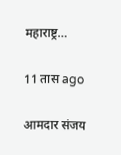महाराष्ट्र…

11 तास ago

आमदार संजय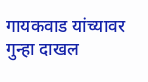गायकवाड यांच्यावर गुन्हा दाखल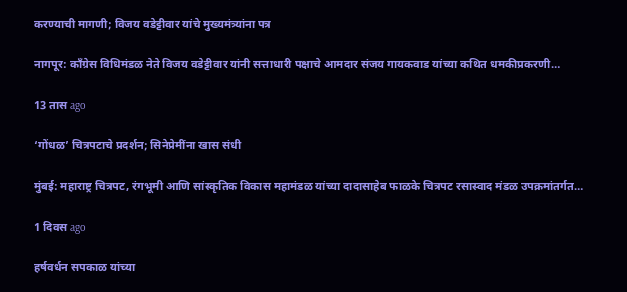करण्याची मागणी; विजय वडेट्टीवार यांचे मुख्यमंत्र्यांना पत्र

नागपूर: काँग्रेस विधिमंडळ नेते विजय वडेट्टीवार यांनी सत्ताधारी पक्षाचे आमदार संजय गायकवाड यांच्या कथित धमकीप्रकरणी…

13 तास ago

‘गोंधळ’ चित्रपटाचे प्रदर्शन; सिनेप्रेमींना खास संधी

मुंबई: महाराष्ट्र चित्रपट, रंगभूमी आणि सांस्कृतिक विकास महामंडळ यांच्या दादासाहेब फाळके चित्रपट रसास्वाद मंडळ उपक्रमांतर्गत…

1 दिवस ago

हर्षवर्धन सपकाळ यांच्या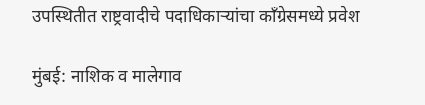उपस्थितीत राष्ट्रवादीचे पदाधिकाऱ्यांचा काँग्रेसमध्ये प्रवेश

मुंबई: नाशिक व मालेगाव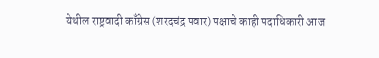येथील राष्ट्रवादी काँग्रेस (शरदचंद्र पवार) पक्षाचे काही पदाधिकारी आज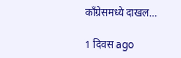काँग्रेसमध्ये दाखल…

1 दिवस ago